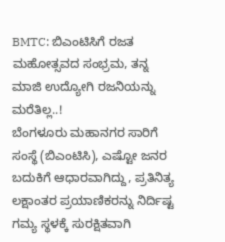BMTC: ಬಿಎಂಟಿಸಿಗೆ ರಜತ ಮಹೋತ್ಸವದ ಸಂಭ್ರಮ, ತನ್ನ ಮಾಜಿ ಉದ್ಯೋಗಿ ರಜನಿಯನ್ನು ಮರೆತಿಲ್ಲ..!
ಬೆಂಗಳೂರು ಮಹಾನಗರ ಸಾರಿಗೆ ಸಂಸ್ಥೆ (ಬಿಎಂಟಿಸಿ), ಎಷ್ಟೋ ಜನರ ಬದುಕಿಗೆ ಆಧಾರವಾಗಿದ್ದು, ಪ್ರತಿನಿತ್ಯ ಲಕ್ಷಾಂತರ ಪ್ರಯಾಣಿಕರನ್ನು ನಿರ್ದಿಷ್ಟ ಗಮ್ಯ ಸ್ಥಳಕ್ಕೆ ಸುರಕ್ಷಿತವಾಗಿ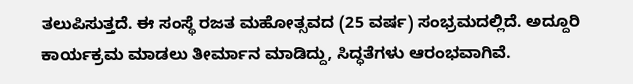ತಲುಪಿಸುತ್ತದೆ. ಈ ಸಂಸ್ಥೆ ರಜತ ಮಹೋತ್ಸವದ (25 ವರ್ಷ) ಸಂಭ್ರಮದಲ್ಲಿದೆ. ಅದ್ದೂರಿ ಕಾರ್ಯಕ್ರಮ ಮಾಡಲು ತೀರ್ಮಾನ ಮಾಡಿದ್ದು, ಸಿದ್ಧತೆಗಳು ಆರಂಭವಾಗಿವೆ.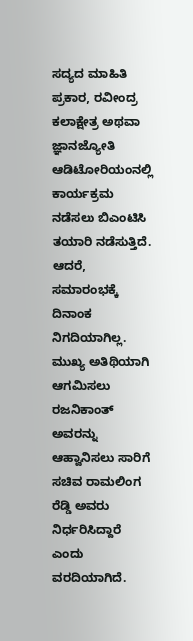ಸದ್ಯದ ಮಾಹಿತಿ ಪ್ರಕಾರ, ರವೀಂದ್ರ ಕಲಾಕ್ಷೇತ್ರ ಅಥವಾ ಜ್ಞಾನಜ್ಯೋತಿ ಆಡಿಟೋರಿಯಂನಲ್ಲಿ ಕಾರ್ಯಕ್ರಮ ನಡೆಸಲು ಬಿಎಂಟಿಸಿ ತಯಾರಿ ನಡೆಸುತ್ತಿದೆ. ಆದರೆ, ಸಮಾರಂಭಕ್ಕೆ ದಿನಾಂಕ ನಿಗದಿಯಾಗಿಲ್ಲ. ಮುಖ್ಯ ಅತಿಥಿಯಾಗಿ ಆಗಮಿಸಲು ರಜನಿಕಾಂತ್ ಅವರನ್ನು ಆಹ್ವಾನಿಸಲು ಸಾರಿಗೆ ಸಚಿವ ರಾಮಲಿಂಗ ರೆಡ್ಡಿ ಅವರು ನಿರ್ಧರಿಸಿದ್ದಾರೆ ಎಂದು ವರದಿಯಾಗಿದೆ.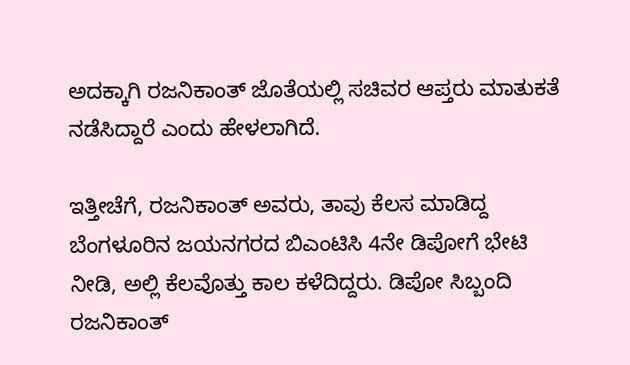ಅದಕ್ಕಾಗಿ ರಜನಿಕಾಂತ್ ಜೊತೆಯಲ್ಲಿ ಸಚಿವರ ಆಪ್ತರು ಮಾತುಕತೆ ನಡೆಸಿದ್ದಾರೆ ಎಂದು ಹೇಳಲಾಗಿದೆ.

ಇತ್ತೀಚೆಗೆ, ರಜನಿಕಾಂತ್ ಅವರು, ತಾವು ಕೆಲಸ ಮಾಡಿದ್ದ ಬೆಂಗಳೂರಿನ ಜಯನಗರದ ಬಿಎಂಟಿಸಿ 4ನೇ ಡಿಪೋಗೆ ಭೇಟಿ ನೀಡಿ, ಅಲ್ಲಿ ಕೆಲವೊತ್ತು ಕಾಲ ಕಳೆದಿದ್ದರು. ಡಿಪೋ ಸಿಬ್ಬಂದಿ ರಜನಿಕಾಂತ್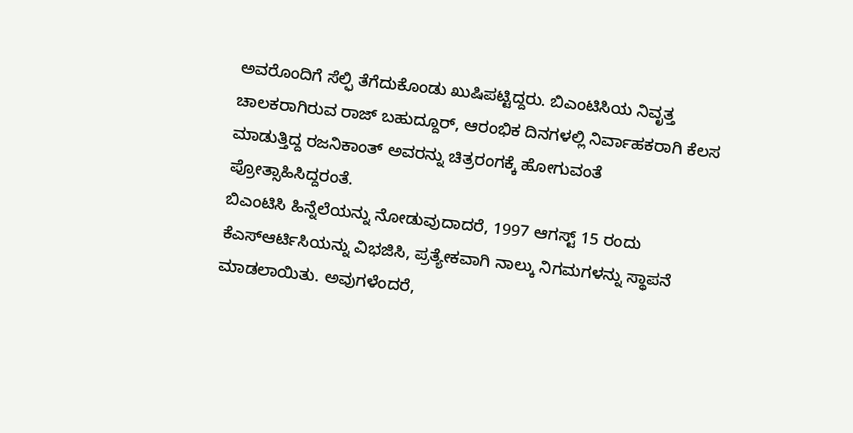ಅವರೊಂದಿಗೆ ಸೆಲ್ಫಿ ತೆಗೆದುಕೊಂಡು ಖುಷಿಪಟ್ಟಿದ್ದರು. ಬಿಎಂಟಿಸಿಯ ನಿವೃತ್ತ ಚಾಲಕರಾಗಿರುವ ರಾಜ್ ಬಹುದ್ದೂರ್, ಆರಂಭಿಕ ದಿನಗಳಲ್ಲಿ ನಿರ್ವಾಹಕರಾಗಿ ಕೆಲಸ ಮಾಡುತ್ತಿದ್ದ ರಜನಿಕಾಂತ್ ಅವರನ್ನು ಚಿತ್ರರಂಗಕ್ಕೆ ಹೋಗುವಂತೆ ಪ್ರೋತ್ಸಾಹಿಸಿದ್ದರಂತೆ.
ಬಿಎಂಟಿಸಿ ಹಿನ್ನೆಲೆಯನ್ನು ನೋಡುವುದಾದರೆ, 1997 ಆಗಸ್ಟ್ 15 ರಂದು ಕೆಎಸ್ಆರ್ಟಿಸಿಯನ್ನು ವಿಭಜಿಸಿ, ಪ್ರತ್ಯೇಕವಾಗಿ ನಾಲ್ಕು ನಿಗಮಗಳನ್ನು ಸ್ಥಾಪನೆ ಮಾಡಲಾಯಿತು. ಅವುಗಳೆಂದರೆ,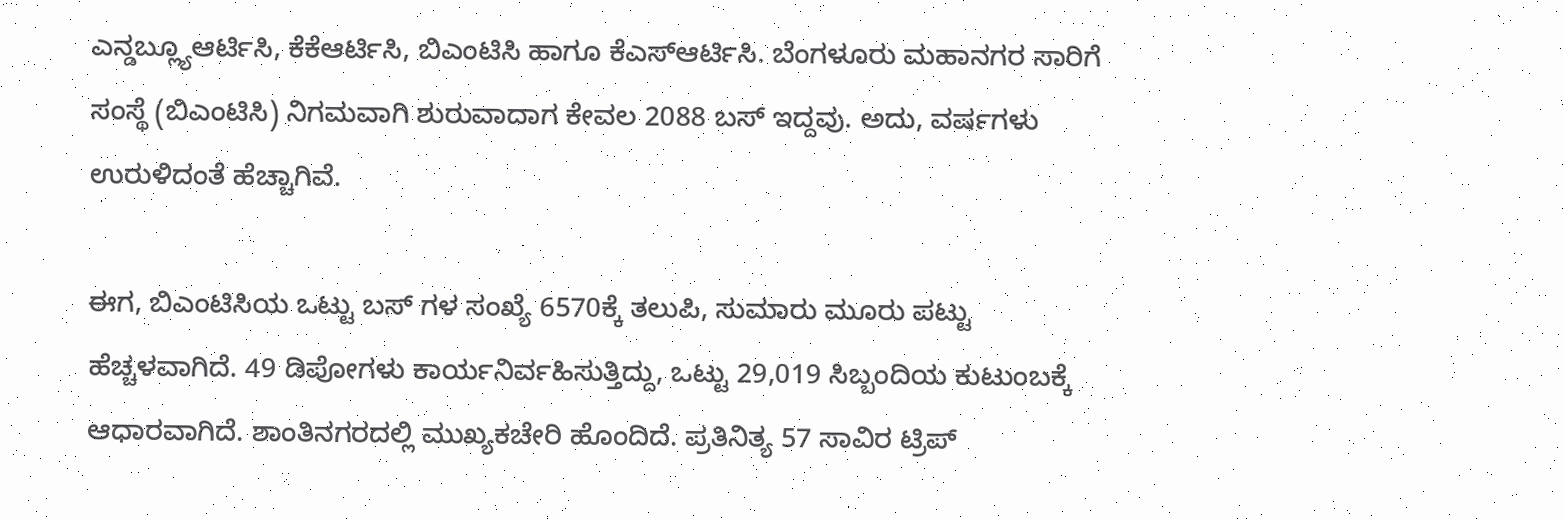ಎನ್ಡಬ್ಲ್ಯೂಆರ್ಟಿಸಿ, ಕೆಕೆಆರ್ಟಿಸಿ, ಬಿಎಂಟಿಸಿ ಹಾಗೂ ಕೆಎಸ್ಆರ್ಟಿಸಿ. ಬೆಂಗಳೂರು ಮಹಾನಗರ ಸಾರಿಗೆ ಸಂಸ್ಥೆ (ಬಿಎಂಟಿಸಿ) ನಿಗಮವಾಗಿ ಶುರುವಾದಾಗ ಕೇವಲ 2088 ಬಸ್ ಇದ್ದವು. ಅದು, ವರ್ಷಗಳು ಉರುಳಿದಂತೆ ಹೆಚ್ಚಾಗಿವೆ.

ಈಗ, ಬಿಎಂಟಿಸಿಯ ಒಟ್ಟು ಬಸ್ ಗಳ ಸಂಖ್ಯೆ 6570ಕ್ಕೆ ತಲುಪಿ, ಸುಮಾರು ಮೂರು ಪಟ್ಟು ಹೆಚ್ಚಳವಾಗಿದೆ. 49 ಡಿಪೋಗಳು ಕಾರ್ಯನಿರ್ವಹಿಸುತ್ತಿದ್ದು, ಒಟ್ಟು 29,019 ಸಿಬ್ಬಂದಿಯ ಕುಟುಂಬಕ್ಕೆ ಆಧಾರವಾಗಿದೆ. ಶಾಂತಿನಗರದಲ್ಲಿ ಮುಖ್ಯಕಚೇರಿ ಹೊಂದಿದೆ. ಪ್ರತಿನಿತ್ಯ 57 ಸಾವಿರ ಟ್ರಿಪ್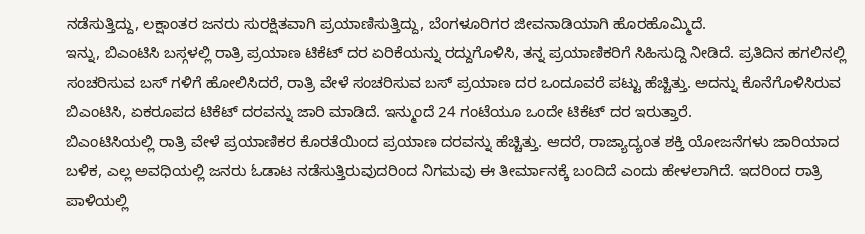ನಡೆಸುತ್ತಿದ್ದು, ಲಕ್ಷಾಂತರ ಜನರು ಸುರಕ್ಷಿತವಾಗಿ ಪ್ರಯಾಣಿಸುತ್ತಿದ್ದು, ಬೆಂಗಳೂರಿಗರ ಜೀವನಾಡಿಯಾಗಿ ಹೊರಹೊಮ್ಮಿದೆ.
ಇನ್ನು, ಬಿಎಂಟಿಸಿ ಬಸ್ಗಳಲ್ಲಿ ರಾತ್ರಿ ಪ್ರಯಾಣ ಟಿಕೆಟ್ ದರ ಏರಿಕೆಯನ್ನು ರದ್ದುಗೊಳಿಸಿ, ತನ್ನ ಪ್ರಯಾಣಿಕರಿಗೆ ಸಿಹಿಸುದ್ದಿ ನೀಡಿದೆ. ಪ್ರತಿದಿನ ಹಗಲಿನಲ್ಲಿ ಸಂಚರಿಸುವ ಬಸ್ ಗಳಿಗೆ ಹೋಲಿಸಿದರೆ, ರಾತ್ರಿ ವೇಳೆ ಸಂಚರಿಸುವ ಬಸ್ ಪ್ರಯಾಣ ದರ ಒಂದೂವರೆ ಪಟ್ಟು ಹೆಚ್ಚಿತ್ತು. ಅದನ್ನು ಕೊನೆಗೊಳಿಸಿರುವ ಬಿಎಂಟಿಸಿ, ಏಕರೂಪದ ಟಿಕೆಟ್ ದರವನ್ನು ಜಾರಿ ಮಾಡಿದೆ. ಇನ್ಮುಂದೆ 24 ಗಂಟೆಯೂ ಒಂದೇ ಟಿಕೆಟ್ ದರ ಇರುತ್ತಾರೆ.
ಬಿಎಂಟಿಸಿಯಲ್ಲಿ ರಾತ್ರಿ ವೇಳೆ ಪ್ರಯಾಣಿಕರ ಕೊರತೆಯಿಂದ ಪ್ರಯಾಣ ದರವನ್ನು ಹೆಚ್ಚಿತ್ತು. ಆದರೆ, ರಾಜ್ಯಾದ್ಯಂತ ಶಕ್ತಿ ಯೋಜನೆಗಳು ಜಾರಿಯಾದ ಬಳಿಕ, ಎಲ್ಲ ಅವಧಿಯಲ್ಲಿ ಜನರು ಓಡಾಟ ನಡೆಸುತ್ತಿರುವುದರಿಂದ ನಿಗಮವು ಈ ತೀರ್ಮಾನಕ್ಕೆ ಬಂದಿದೆ ಎಂದು ಹೇಳಲಾಗಿದೆ. ಇದರಿಂದ ರಾತ್ರಿ ಪಾಳಿಯಲ್ಲಿ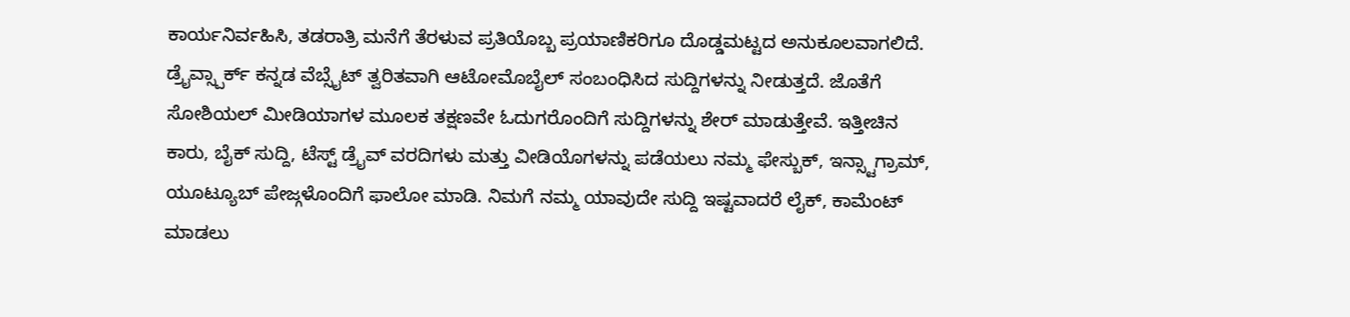ಕಾರ್ಯನಿರ್ವಹಿಸಿ, ತಡರಾತ್ರಿ ಮನೆಗೆ ತೆರಳುವ ಪ್ರತಿಯೊಬ್ಬ ಪ್ರಯಾಣಿಕರಿಗೂ ದೊಡ್ಡಮಟ್ಟದ ಅನುಕೂಲವಾಗಲಿದೆ.
ಡ್ರೈವ್ಸ್ಪಾರ್ಕ್ ಕನ್ನಡ ವೆಬ್ಸೈಟ್ ತ್ವರಿತವಾಗಿ ಆಟೋಮೊಬೈಲ್ ಸಂಬಂಧಿಸಿದ ಸುದ್ದಿಗಳನ್ನು ನೀಡುತ್ತದೆ. ಜೊತೆಗೆ ಸೋಶಿಯಲ್ ಮೀಡಿಯಾಗಳ ಮೂಲಕ ತಕ್ಷಣವೇ ಓದುಗರೊಂದಿಗೆ ಸುದ್ದಿಗಳನ್ನು ಶೇರ್ ಮಾಡುತ್ತೇವೆ. ಇತ್ತೀಚಿನ ಕಾರು, ಬೈಕ್ ಸುದ್ದಿ, ಟೆಸ್ಟ್ ಡ್ರೈವ್ ವರದಿಗಳು ಮತ್ತು ವೀಡಿಯೊಗಳನ್ನು ಪಡೆಯಲು ನಮ್ಮ ಫೇಸ್ಬುಕ್, ಇನ್ಸ್ಟಾಗ್ರಾಮ್, ಯೂಟ್ಯೂಬ್ ಪೇಜ್ಗಳೊಂದಿಗೆ ಫಾಲೋ ಮಾಡಿ. ನಿಮಗೆ ನಮ್ಮ ಯಾವುದೇ ಸುದ್ದಿ ಇಷ್ಟವಾದರೆ ಲೈಕ್, ಕಾಮೆಂಟ್ ಮಾಡಲು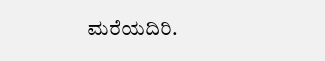ಮರೆಯದಿರಿ.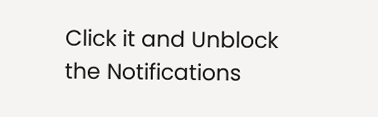Click it and Unblock the Notifications